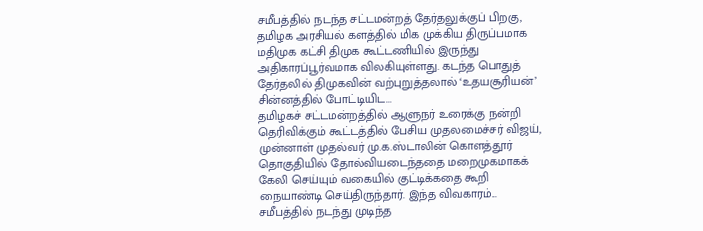சமீபத்தில் நடந்த சட்டமன்றத் தேர்தலுக்குப் பிறகு, தமிழக அரசியல் களத்தில் மிக முக்கிய திருப்பமாக மதிமுக கட்சி திமுக கூட்டணியில் இருந்து அதிகாரப்பூர்வமாக விலகியுள்ளது. கடந்த பொதுத் தேர்தலில் திமுகவின் வற்புறுத்தலால் ‘உதயசூரியன்’ சின்னத்தில் போட்டியிட...
தமிழகச் சட்டமன்றத்தில் ஆளுநர் உரைக்கு நன்றி தெரிவிக்கும் கூட்டத்தில் பேசிய முதலமைச்சர் விஜய், முன்னாள் முதல்வர் மு.க.ஸ்டாலின் கொளத்தூர் தொகுதியில் தோல்வியடைந்ததை மறைமுகமாகக் கேலி செய்யும் வகையில் குட்டிக்கதை கூறி நையாண்டி செய்திருந்தார். இந்த விவகாரம்...
சமீபத்தில் நடந்து முடிந்த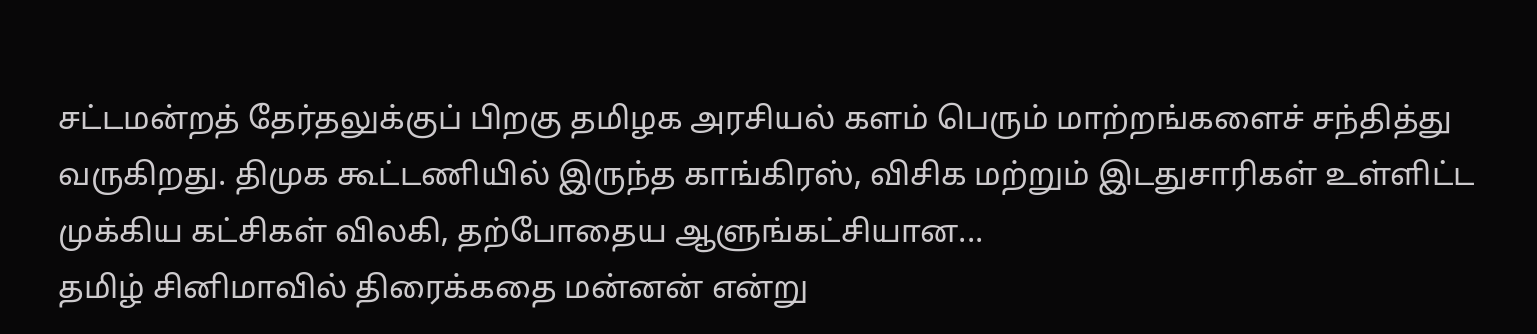சட்டமன்றத் தேர்தலுக்குப் பிறகு தமிழக அரசியல் களம் பெரும் மாற்றங்களைச் சந்தித்து வருகிறது. திமுக கூட்டணியில் இருந்த காங்கிரஸ், விசிக மற்றும் இடதுசாரிகள் உள்ளிட்ட முக்கிய கட்சிகள் விலகி, தற்போதைய ஆளுங்கட்சியான...
தமிழ் சினிமாவில் திரைக்கதை மன்னன் என்று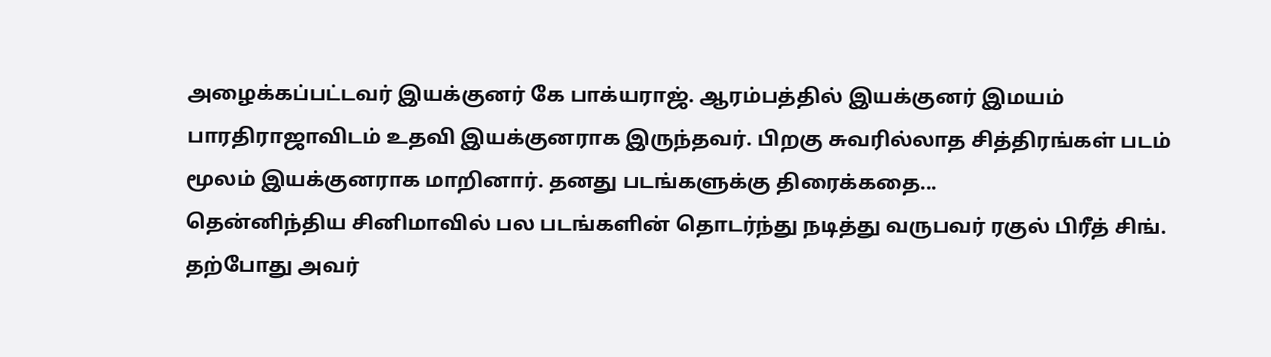அழைக்கப்பட்டவர் இயக்குனர் கே பாக்யராஜ். ஆரம்பத்தில் இயக்குனர் இமயம் பாரதிராஜாவிடம் உதவி இயக்குனராக இருந்தவர். பிறகு சுவரில்லாத சித்திரங்கள் படம் மூலம் இயக்குனராக மாறினார். தனது படங்களுக்கு திரைக்கதை...
தென்னிந்திய சினிமாவில் பல படங்களின் தொடர்ந்து நடித்து வருபவர் ரகுல் பிரீத் சிங். தற்போது அவர்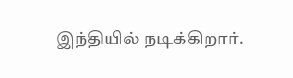இந்தியில் நடிக்கிறார்.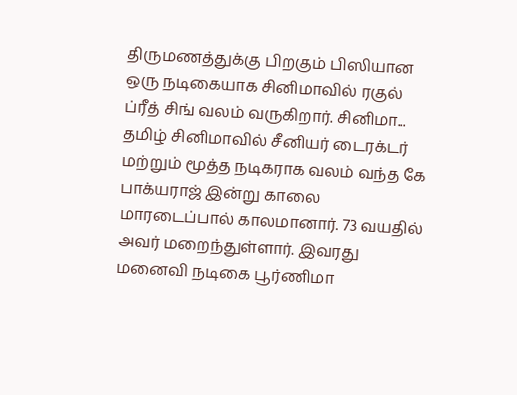திருமணத்துக்கு பிறகும் பிஸியான ஒரு நடிகையாக சினிமாவில் ரகுல் ப்ரீத் சிங் வலம் வருகிறார். சினிமா...
தமிழ் சினிமாவில் சீனியர் டைரக்டர் மற்றும் மூத்த நடிகராக வலம் வந்த கே பாக்யராஜ் இன்று காலை மாரடைப்பால் காலமானார். 73 வயதில் அவர் மறைந்துள்ளார். இவரது மனைவி நடிகை பூர்ணிமா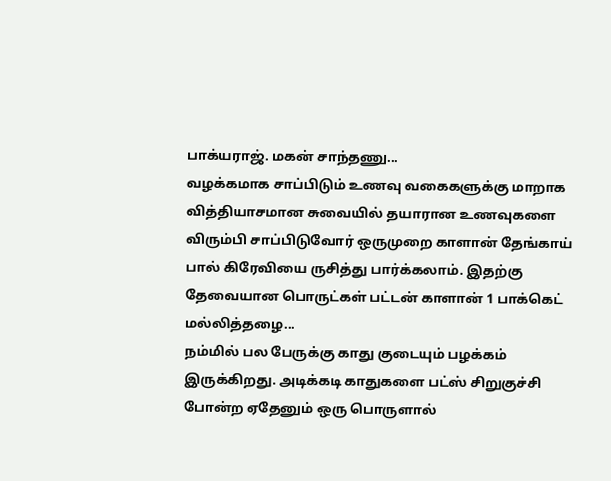பாக்யராஜ். மகன் சாந்தணு...
வழக்கமாக சாப்பிடும் உணவு வகைகளுக்கு மாறாக வித்தியாசமான சுவையில் தயாரான உணவுகளை விரும்பி சாப்பிடுவோர் ஒருமுறை காளான் தேங்காய் பால் கிரேவியை ருசித்து பார்க்கலாம். இதற்கு தேவையான பொருட்கள் பட்டன் காளான் 1 பாக்கெட் மல்லித்தழை...
நம்மில் பல பேருக்கு காது குடையும் பழக்கம் இருக்கிறது. அடிக்கடி காதுகளை பட்ஸ் சிறுகுச்சி போன்ற ஏதேனும் ஒரு பொருளால்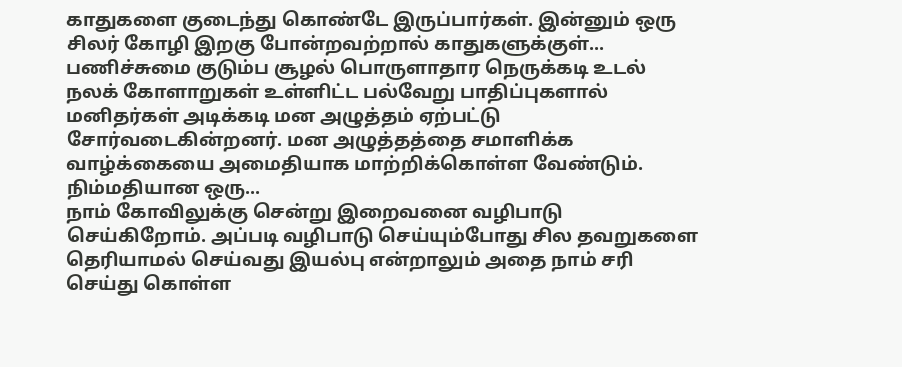காதுகளை குடைந்து கொண்டே இருப்பார்கள். இன்னும் ஒரு சிலர் கோழி இறகு போன்றவற்றால் காதுகளுக்குள்...
பணிச்சுமை குடும்ப சூழல் பொருளாதார நெருக்கடி உடல் நலக் கோளாறுகள் உள்ளிட்ட பல்வேறு பாதிப்புகளால் மனிதர்கள் அடிக்கடி மன அழுத்தம் ஏற்பட்டு சோர்வடைகின்றனர். மன அழுத்தத்தை சமாளிக்க வாழ்க்கையை அமைதியாக மாற்றிக்கொள்ள வேண்டும். நிம்மதியான ஒரு...
நாம் கோவிலுக்கு சென்று இறைவனை வழிபாடு செய்கிறோம். அப்படி வழிபாடு செய்யும்போது சில தவறுகளை தெரியாமல் செய்வது இயல்பு என்றாலும் அதை நாம் சரி செய்து கொள்ள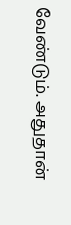வேண்டும். அதுதான்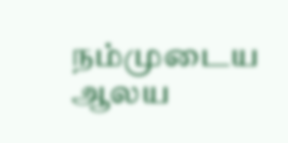நம்முடைய ஆலய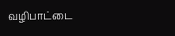வழிபாட்டை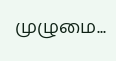முழுமை...